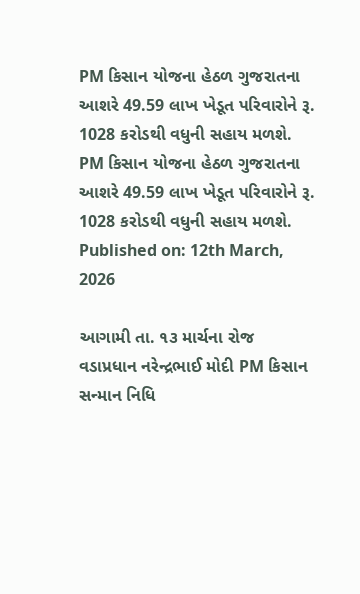PM કિસાન યોજના હેઠળ ગુજરાતના આશરે 49.59 લાખ ખેડૂત પરિવારોને રૂ. 1028 કરોડથી વધુની સહાય મળશે.
PM કિસાન યોજના હેઠળ ગુજરાતના આશરે 49.59 લાખ ખેડૂત પરિવારોને રૂ. 1028 કરોડથી વધુની સહાય મળશે.
Published on: 12th March, 2026

આગામી તા. ૧૩ માર્ચના રોજ વડાપ્રધાન નરેન્દ્રભાઈ મોદી PM કિસાન સન્માન નિધિ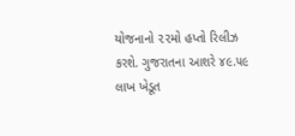યોજનાનો ૨૨મો હપ્તો રિલીઝ કરશે. ગુજરાતના આશરે ૪૯.૫૯ લાખ ખેડૂત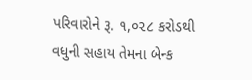પરિવારોને રૂ. ૧,૦૨૮ કરોડથી વધુની સહાય તેમના બેન્ક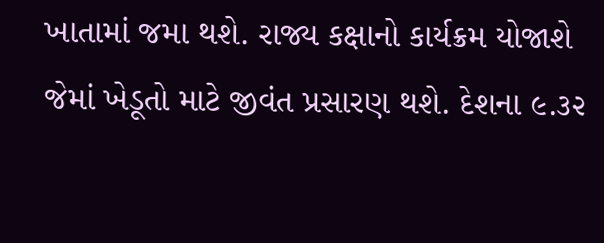ખાતામાં જમા થશે. રાજ્ય કક્ષાનો કાર્યક્રમ યોજાશે જેમાં ખેડૂતો માટે જીવંત પ્રસારણ થશે. દેશના ૯.૩૨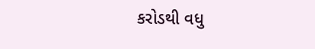કરોડથી વધુ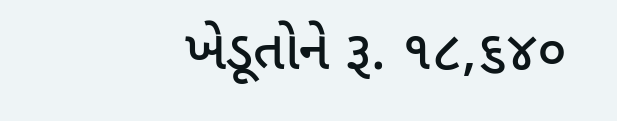ખેડૂતોને રૂ. ૧૮,૬૪૦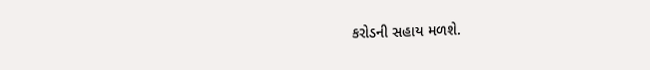કરોડની સહાય મળશે.